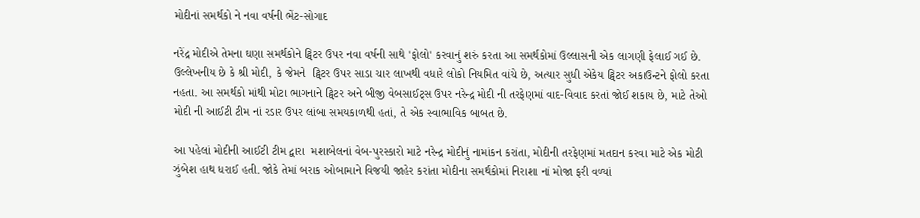મોદીનાં સમર્થકો ને નવા વર્ષની ભેંટ-સોગાદ

નરેંદ્ર મોદીએ તેમના ઘણા સમર્થકોને ટ્વિટર ઉપર નવા વર્ષની સાથે 'ફોલો' કરવાનું શરું કરતા આ સમર્થકોમાં ઉલ્લાસની એક લાગણી ફેલાઈ ગઈ છે. ઉલ્લેખનીય છે કે શ્રી મોદી, કે જેમને  ટ્વિટર ઉપર સાડા ચાર લાખથી વધારે લોકો નિયમિત વાંચે છે, અત્યાર સુધી એકેય ટ્વિટર અકાઉન્ટને ફોલો કરતા નહતા. આ સમર્થકો માંથી મોટા ભાગનાને ટ્વિટર અને બીજી વેબસાઈટ્સ ઉપર નરેન્દ્ર મોદી ની તરફેણમાં વાદ-વિવાદ કરતાં જોઈ શકાય છે, માટે તેઓ મોદી ની આઈટી ટીમ નાં રડાર ઉપર લાંબા સમયકાળથી હતાં, તે એક સ્વાભાવિક બાબત છે.

આ પહેલાં મોદીની આઈટી ટીમ દ્વારા  મશાબેલનાં વેબ-પુરસ્કારો માટે નરેન્દ્ર મોદીનું નામાંકન કરાંતા, મોદીની તરફેણમાં મતદાન કરવા માટે એક મોટી ઝુંબેશ હાથ ધરાઈ હતી. જોકે તેમાં બરાક ઓબામાને વિજયી જાહેર કરાંતા મોદીના સમર્થકોમાં નિરાશા નાં મોજા ફરી વળ્યાં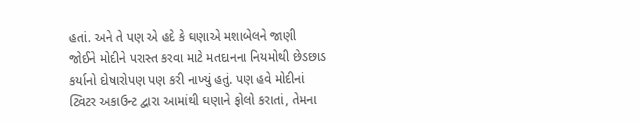હતાં. અને તે પણ એ હદે કે ઘણાએ મશાબેલને જાણી જોઈને મોદીને પરાસ્ત કરવા માટે મતદાનના નિયમોથી છેડછાડ કર્યાનો દોષારોપણ પણ કરી નાખ્યું હતું. પણ હવે મોદીનાં ટ્વિટર અકાઉન્ટ દ્વારા આમાંથી ઘણાને ફોલો કરાતાં, તેમના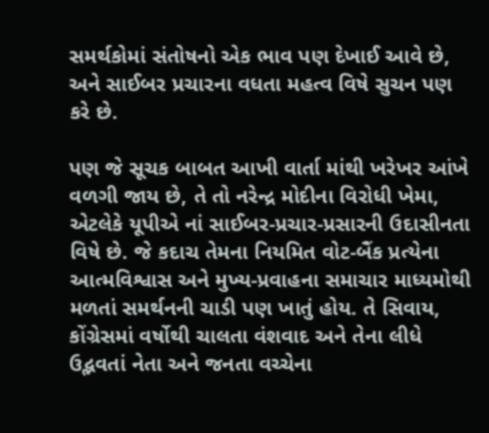સમર્થકોમાં સંતોષનો એક ભાવ પણ દેખાઈ આવે છે, અને સાઈબર પ્રચારના વધતા મહત્વ વિષે સુચન પણ કરે છે.

પણ જે સૂચક બાબત આખી વાર્તા માંથી ખરેખર આંખે વળગી જાય છે, તે તો નરેન્દ્ર મોદીના વિરોધી ખેમા, એટલેકે યૂપીએ નાં સાઈબર-પ્રચાર-પ્રસારની ઉદાસીનતા વિષે છે. જે કદાચ તેમના નિયમિત વોટ-બૈંક પ્રત્યેના આત્મવિશ્વાસ અને મુખ્ય-પ્રવાહના સમાચાર માધ્યમોથી મળતાં સમર્થનની ચાડી પણ ખાતું હોય. તે સિવાય, કોંગ્રેસમાં વર્ષોથી ચાલતા વંશવાદ અને તેના લીધે ઉદ્ભવતાં નેતા અને જનતા વચ્ચેના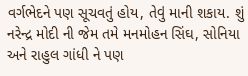વર્ગભેદને પણ સૂચવતું હોય, તેવું માની શકાય. શું નરેન્દ્ર મોદી ની જેમ તમે મનમોહન સિંઘ, સોનિયા અને રાહુલ ગાંધી ને પણ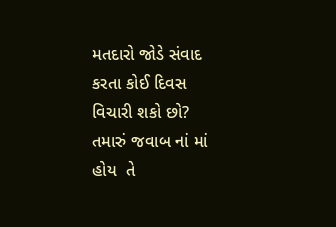મતદારો જોડે સંવાદ કરતા કોઈ દિવસ વિચારી શકો છો? તમારું જવાબ નાં માં હોય  તે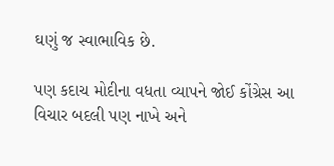ઘણું જ સ્વાભાવિક છે.

પણ કદાચ મોદીના વધતા વ્યાપને જોઈ કોંગ્રેસ આ વિચાર બદલી પણ નાખે અને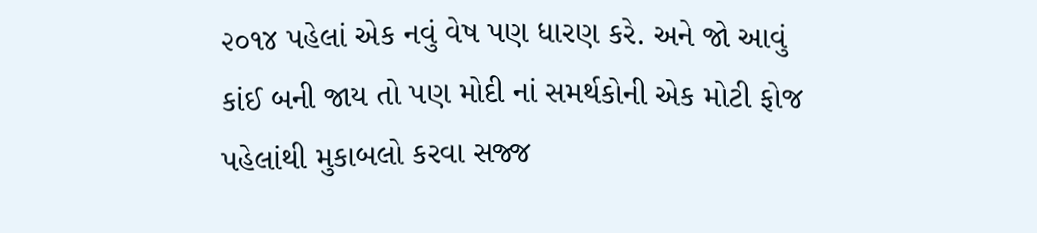૨૦૧૪ પહેલાં એક નવું વેષ પણ ધારણ કરે. અને જો આવું કાંઈ બની જાય તો પણ મોદી નાં સમર્થકોની એક મોટી ફોજ પહેલાંથી મુકાબલો કરવા સજ્જ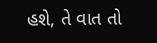હશે, તે વાત તો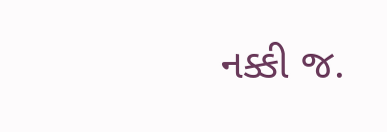નક્કી જ.